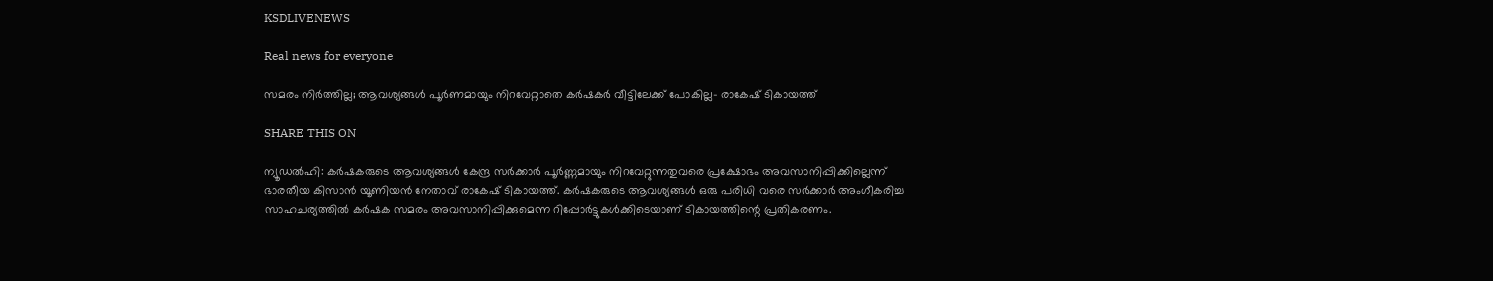KSDLIVENEWS

Real news for everyone

സമരം നിർത്തില്ല; ആവശ്യങ്ങള്‍ പൂർണമായും നിറവേറ്റാതെ കർഷകർ വീട്ടിലേക്ക് പോകില്ല- രാകേഷ് ടികായത്ത്

SHARE THIS ON

ന്യൂഡൽഹി: കർഷകരുടെ ആവശ്യങ്ങൾ കേന്ദ്ര സർക്കാർ പൂർണ്ണമായും നിറവേറ്റുന്നതുവരെ പ്രക്ഷോഭം അവസാനിപ്പിക്കില്ലെന്ന് ഭാരതീയ കിസാൻ യൂണിയൻ നേതാവ് രാകേഷ് ടികായത്ത്. കർഷകരുടെ ആവശ്യങ്ങൾ ഒരു പരിധി വരെ സർക്കാർ അംഗീകരിച്ച സാഹചര്യത്തിൽ കർഷക സമരം അവസാനിപ്പിക്കുമെന്ന റിപ്പോർട്ടുകൾക്കിടെയാണ് ടികായത്തിന്റെ പ്രതികരണം.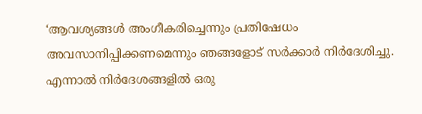‘ആവശ്യങ്ങൾ അംഗീകരിച്ചെന്നും പ്രതിഷേധം അവസാനിപ്പിക്കണമെന്നും ഞങ്ങളോട് സർക്കാർ നിർദേശിച്ചു. എന്നാൽ നിർദേശങ്ങളിൽ ഒരു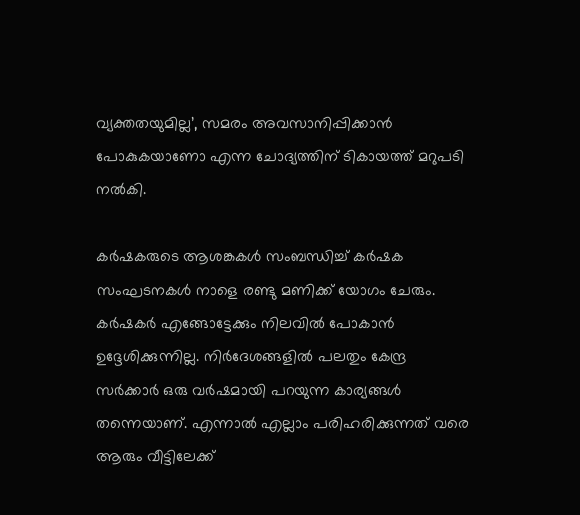വ്യക്തതയുമില്ല’, സമരം അവസാനിപ്പിക്കാൻ പോകുകയാണോ എന്ന ചോദ്യത്തിന് ടികായത്ത് മറുപടി നൽകി.

കർഷകരുടെ ആശങ്കകൾ സംബന്ധിച്ച് കർഷക സംഘടനകൾ നാളെ രണ്ടു മണിക്ക് യോഗം ചേരും. കർഷകർ എങ്ങോട്ടേക്കും നിലവിൽ പോകാൻ ഉദ്ദേശിക്കുന്നില്ല. നിർദേശങ്ങളിൽ പലതും കേന്ദ്ര സർക്കാർ ഒരു വർഷമായി പറയുന്ന കാര്യങ്ങൾ തന്നെയാണ്. എന്നാൽ എല്ലാം പരിഹരിക്കുന്നത് വരെ ആരും വീട്ടിലേക്ക്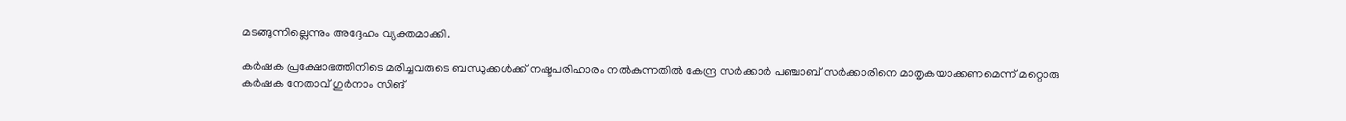മടങ്ങുന്നില്ലെന്നും അദ്ദേഹം വ്യക്തമാക്കി.

കർഷക പ്രക്ഷോഭത്തിനിടെ മരിച്ചവരുടെ ബന്ധുക്കൾക്ക് നഷ്ടപരിഹാരം നൽകുന്നതിൽ കേന്ദ്ര സർക്കാർ പഞ്ചാബ് സർക്കാരിനെ മാതൃകയാക്കണമെന്ന് മറ്റൊരു കർഷക നേതാവ് ഗുർനാം സിങ്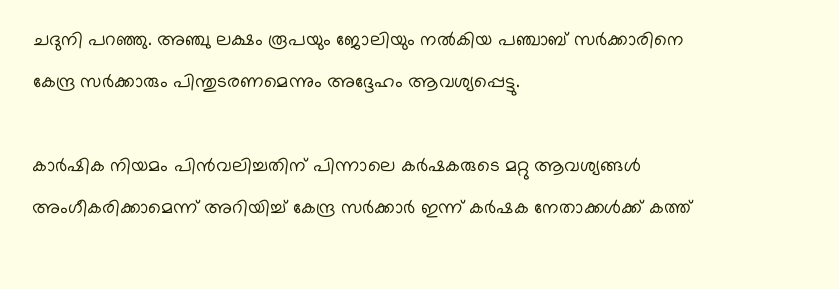ചദുനി പറഞ്ഞു. അഞ്ചു ലക്ഷം രൂപയും ജോലിയും നൽകിയ പഞ്ചാബ് സർക്കാരിനെ കേന്ദ്ര സർക്കാരും പിന്തുടരണമെന്നും അദ്ദേഹം ആവശ്യപ്പെട്ടു.

കാർഷിക നിയമം പിൻവലിച്ചതിന് പിന്നാലെ കർഷകരുടെ മറ്റു ആവശ്യങ്ങൾ അംഗീകരിക്കാമെന്ന് അറിയിച്ച് കേന്ദ്ര സർക്കാർ ഇന്ന് കർഷക നേതാക്കൾക്ക് കത്ത്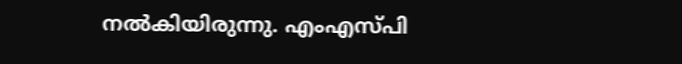നൽകിയിരുന്നു. എംഎസ്പി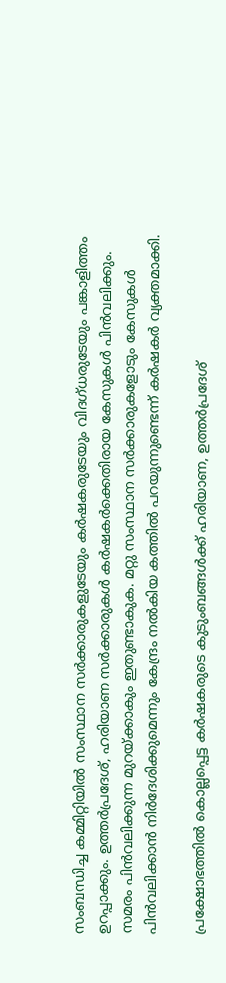സംബന്ധിച്ച കമ്മിറ്റിയിൽ സംസ്ഥാന സർക്കാരുകളുടേയും കർഷകരുടേയും വിദഗ്ധരുടേയും പങ്കാളിത്തം ഉറപ്പാക്കും. ഉത്തർപ്രദേശ്, ഹരിയാണ സർക്കാരുകൾ കർഷകർക്കെതിരായ കേസുകൾ പിൻവലിക്കും. സമരം പിൻവലിക്കുന്ന മുറയ്ക്കാകും ഇതുണ്ടാകുക. മറ്റു സംസ്ഥാന സർക്കാരുകളോടും കേസുകൾ പിൻവലിക്കാൻ നിർദേശിക്കുമെന്നും കേന്ദ്രം നൽകിയ കത്തിൽ പറയുന്നുണ്ടെന്ന് കർഷകർ വ്യക്തമാക്കി.

പ്രക്ഷോഭത്തിൽ കൊല്ലപ്പെട്ട കർഷകരുടെ കുടുംബങ്ങൾക്ക് ഹരിയാണ, ഉത്തർപ്രദേശ്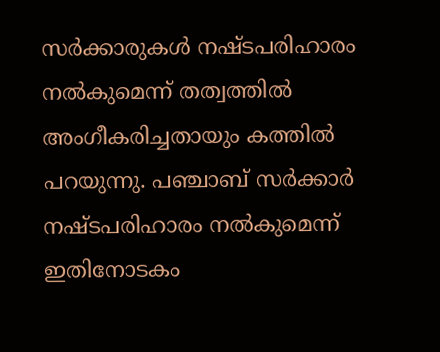സർക്കാരുകൾ നഷ്ടപരിഹാരം നൽകുമെന്ന് തത്വത്തിൽ അംഗീകരിച്ചതായും കത്തിൽ പറയുന്നു. പഞ്ചാബ് സർക്കാർ നഷ്ടപരിഹാരം നൽകുമെന്ന് ഇതിനോടകം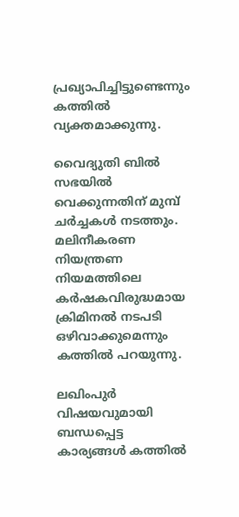പ്രഖ്യാപിച്ചിട്ടുണ്ടെന്നും കത്തിൽ വ്യക്തമാക്കുന്നു.

വൈദ്യുതി ബിൽ സഭയിൽ വെക്കുന്നതിന് മുമ്പ് ചർച്ചകൾ നടത്തും. മലിനീകരണ നിയന്ത്രണ നിയമത്തിലെ കർഷകവിരുദ്ധമായ ക്രിമിനൽ നടപടി ഒഴിവാക്കുമെന്നും കത്തിൽ പറയുന്നു.

ലഖിംപുർ വിഷയവുമായി ബന്ധപ്പെട്ട കാര്യങ്ങൾ കത്തിൽ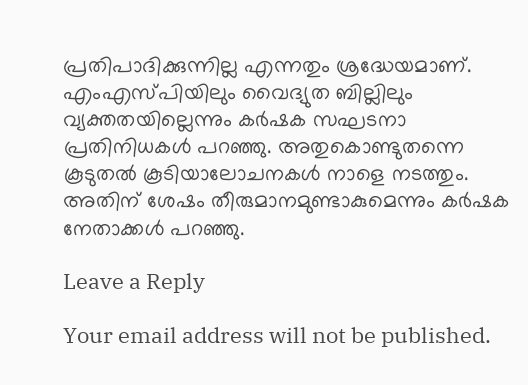പ്രതിപാദിക്കുന്നില്ല എന്നതും ശ്രദ്ധേയമാണ്. എംഎസ്പിയിലും വൈദ്യുത ബില്ലിലും വ്യക്തതയില്ലെന്നും കർഷക സഘടനാ പ്രതിനിധകൾ പറഞ്ഞു. അതുകൊണ്ടുതന്നെ കൂടുതൽ കൂടിയാലോചനകൾ നാളെ നടത്തും. അതിന് ശേഷം തീരുമാനമുണ്ടാകുമെന്നും കർഷക നേതാക്കൾ പറഞ്ഞു.

Leave a Reply

Your email address will not be published.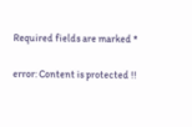Required fields are marked *

error: Content is protected !!